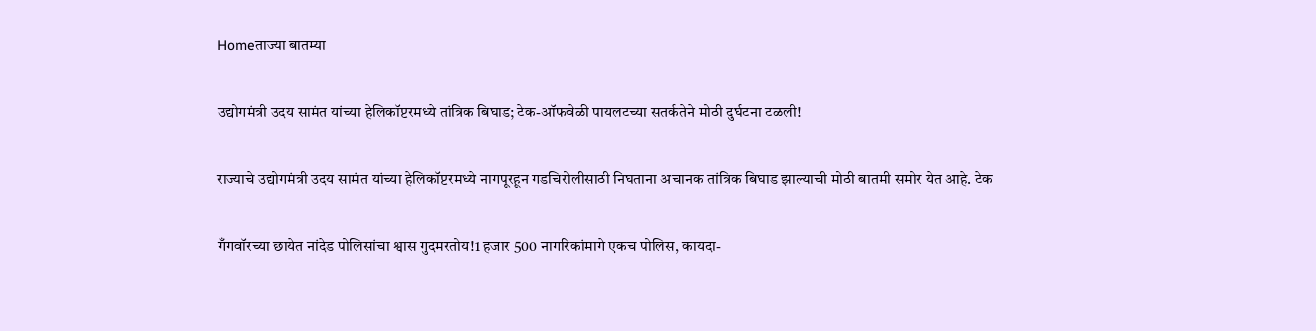Homeताज्या बातम्या

उद्योगमंत्री उदय सामंत यांच्या हेलिकॉप्टरमध्ये तांत्रिक बिघाड; टेक-ऑफवेळी पायलटच्या सतर्कतेने मोठी दुर्घटना टळली!

राज्याचे उद्योगमंत्री उदय सामंत यांच्या हेलिकॉप्टरमध्ये नागपूरहून गडचिरोलीसाठी निघताना अचानक तांत्रिक बिघाड झाल्याची मोठी बातमी समोर येत आहे. टेक

गँगवॉरच्या छायेत नांदेड पोलिसांचा श्वास गुदमरतोय!1 हजार 500 नागरिकांमागे एकच पोलिस, कायदा-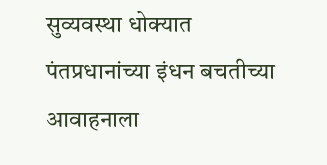सुव्यवस्था धोक्यात
पंतप्रधानांच्या इंधन बचतीच्या आवाहनाला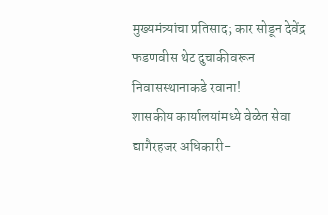मुख्यमंत्र्यांचा प्रतिसाद; कार सोडून देवेंद्र फडणवीस थेट दुचाकीवरून निवासस्थानाकडे रवाना!
शासकीय कार्यालयांमध्ये वेळेत सेवा द्यागैरहजर अधिकारी-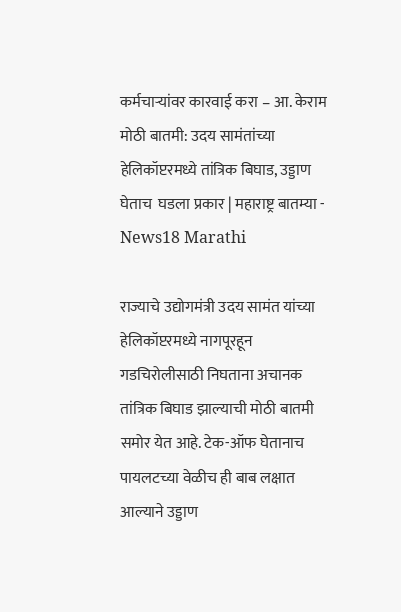कर्मचार्‍यांवर कारवाई करा – आ. केराम
मोठी बातमी: उदय सामंतांच्या हेलिकॉप्टरमध्ये तांत्रिक बिघाड, उड्डाण घेताच  घडला प्रकार | महाराष्ट्र बातम्या - News18 Marathi

राज्याचे उद्योगमंत्री उदय सामंत यांच्या हेलिकॉप्टरमध्ये नागपूरहून गडचिरोलीसाठी निघताना अचानक तांत्रिक बिघाड झाल्याची मोठी बातमी समोर येत आहे. टेक-ऑफ घेतानाच पायलटच्या वेळीच ही बाब लक्षात आल्याने उड्डाण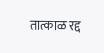तात्काळ रद्द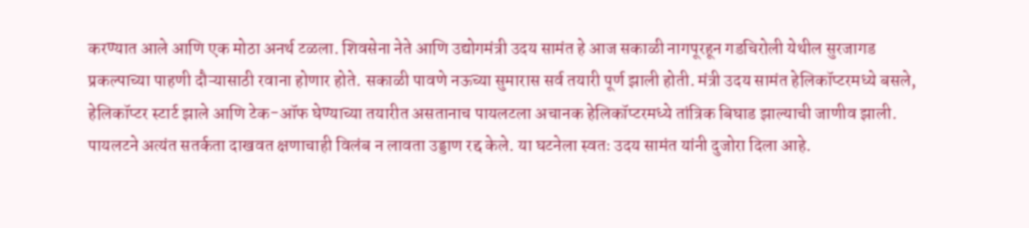करण्यात आले आणि एक मोठा अनर्थ टळला. शिवसेना नेते आणि उद्योगमंत्री उदय सामंत हे आज सकाळी नागपूरहून गडचिरोली येथील सुरजागड प्रकल्पाच्या पाहणी दौऱ्यासाठी रवाना होणार होते. सकाळी पावणे नऊच्या सुमारास सर्व तयारी पूर्ण झाली होती. मंत्री उदय सामंत हेलिकॉप्टरमध्ये बसले, हेलिकॉप्टर स्टार्ट झाले आणि टेक-ऑफ घेण्याच्या तयारीत असतानाच पायलटला अचानक हेलिकॉप्टरमध्ये तांत्रिक बिघाड झाल्याची जाणीव झाली.
पायलटने अत्यंत सतर्कता दाखवत क्षणाचाही विलंब न लावता उड्डाण रद्द केले. या घटनेला स्वतः उदय सामंत यांनी दुजोरा दिला आहे.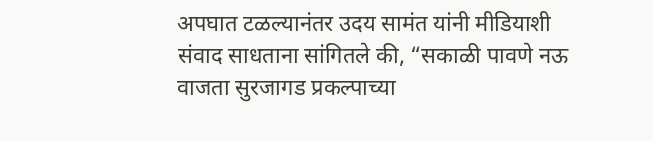अपघात टळल्यानंतर उदय सामंत यांनी मीडियाशी संवाद साधताना सांगितले की, “सकाळी पावणे नऊ वाजता सुरजागड प्रकल्पाच्या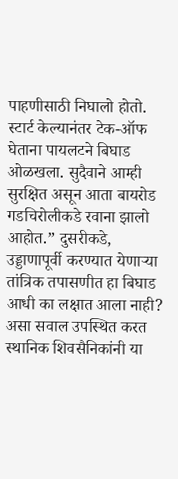पाहणीसाठी निघालो होतो. स्टार्ट केल्यानंतर टेक-ऑफ घेताना पायलटने बिघाड ओळखला. सुदैवाने आम्ही सुरक्षित असून आता बायरोड गडचिरोलीकडे रवाना झालो आहोत.” दुसरीकडे, उड्डाणापूर्वी करण्यात येणाऱ्या तांत्रिक तपासणीत हा बिघाड आधी का लक्षात आला नाही? असा सवाल उपस्थित करत स्थानिक शिवसैनिकांनी या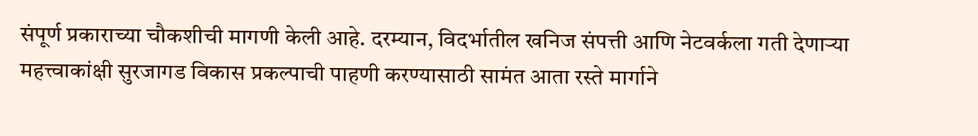संपूर्ण प्रकाराच्या चौकशीची मागणी केली आहे. दरम्यान, विदर्भातील खनिज संपत्ती आणि नेटवर्कला गती देणाऱ्या महत्त्वाकांक्षी सुरजागड विकास प्रकल्पाची पाहणी करण्यासाठी सामंत आता रस्ते मार्गाने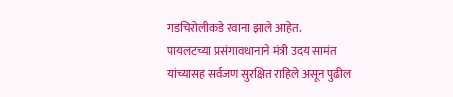गडचिरोलीकडे रवाना झाले आहेत.
पायलटच्या प्रसंगावधानाने मंत्री उदय सामंत यांच्यासह सर्वजण सुरक्षित राहिले असून पुढील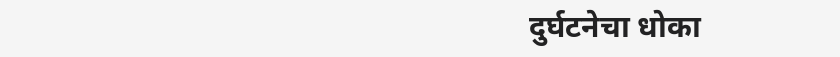दुर्घटनेचा धोका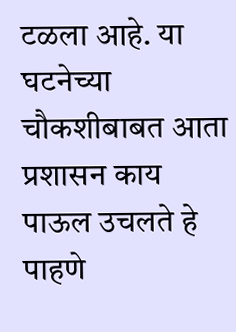टळला आहे. या घटनेच्या चौकशीबाबत आता प्रशासन काय पाऊल उचलते हे पाहणे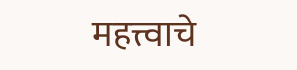महत्त्वाचे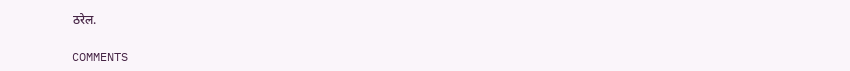ठरेल.

COMMENTS